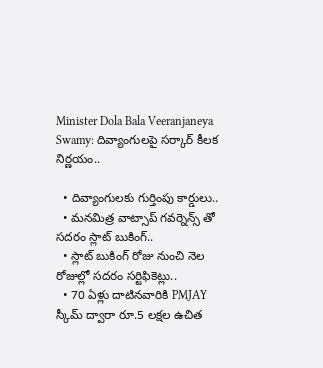Minister Dola Bala Veeranjaneya Swamy: దివ్యాంగులపై సర్కార్‌ కీలక నిర్ణయం..

  • దివ్యాంగులకు గుర్తింపు కార్డులు..
  • మనమిత్ర వాట్సాప్ గవర్నెన్స్ తో సదరం స్లాట్ బుకింగ్..
  • స్లాట్ బుకింగ్ రోజు నుంచి నెల రోజుల్లో సదరం సర్టిఫికెట్లు..
  • 70 ఏళ్లు దాటినవారికి PMJAY స్కీమ్ ద్వారా రూ.5 లక్షల ఉచిత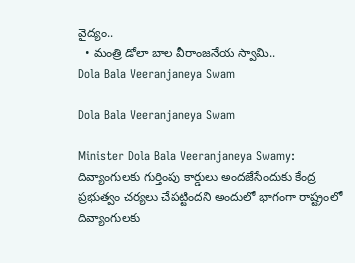వైద్యం..
  • మంత్రి డోలా బాల వీరాంజనేయ స్వామి..
Dola Bala Veeranjaneya Swam

Dola Bala Veeranjaneya Swam

Minister Dola Bala Veeranjaneya Swamy: దివ్యాంగులకు గుర్తింపు కార్డులు అందజేసేందుకు కేంద్ర ప్రభుత్వం చర్యలు చేపట్టిందని అందులో భాగంగా రాష్ట్రంలో దివ్యాంగులకు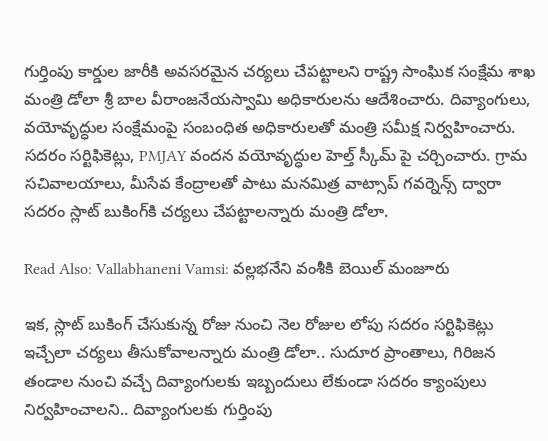గుర్తింపు కార్డుల జారీకి అవసరమైన చర్యలు చేపట్టాలని రాష్ట్ర సాంఘిక సంక్షేమ శాఖ మంత్రి డోలా శ్రీ బాల వీరాంజనేయస్వామి అధికారులను ఆదేశించారు. దివ్యాంగులు, వయోవృద్ధుల సంక్షేమంపై సంబంధిత అధికారులతో మంత్రి సమీక్ష నిర్వహించారు. సదరం సర్టిఫికెట్లు, PMJAY వందన వయోవృద్ధుల హెల్త్ స్కీమ్ పై చర్చించారు. గ్రామ సచివాలయాలు, మీసేవ కేంద్రాలతో పాటు మనమిత్ర వాట్సాప్ గవర్నెన్స్ ద్వారా సదరం స్లాట్ బుకింగ్‌కి చర్యలు చేపట్టాలన్నారు మంత్రి డోలా.

Read Also: Vallabhaneni Vamsi: వల్లభనేని వంశీకి బెయిల్‌ మంజూరు

ఇక, స్లాట్ బుకింగ్ చేసుకున్న రోజు నుంచి నెల రోజుల లోపు సదరం సర్టిఫికెట్లు ఇచ్చేలా చర్యలు తీసుకోవాలన్నారు మంత్రి డోలా.. సుదూర ప్రాంతాలు, గిరిజన తండాల నుంచి వచ్చే దివ్యాంగులకు ఇబ్బందులు లేకుండా సదరం క్యాంపులు నిర్వహించాలని.. దివ్యాంగులకు గుర్తింపు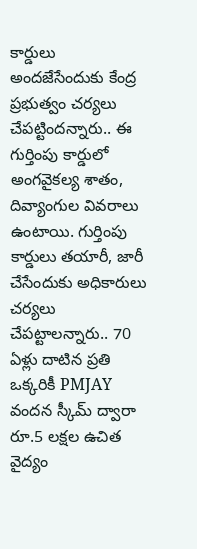కార్డులు అందజేసేందుకు కేంద్ర ప్రభుత్వం చర్యలు చేపట్టిందన్నారు.. ఈ గుర్తింపు కార్డులో అంగవైకల్య శాతం, దివ్యాంగుల వివరాలు ఉంటాయి. గుర్తింపు కార్డులు తయారీ, జారీ చేసేందుకు అధికారులు చర్యలు చేపట్టాలన్నారు.. 70 ఏళ్లు దాటిన ప్రతి ఒక్కరికీ PMJAY వందన స్కీమ్ ద్వారా రూ.5 లక్షల ఉచిత వైద్యం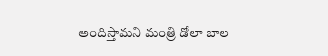అందిస్తామని మంత్రి డోలా బాల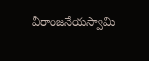వీరాంజనేయస్వామి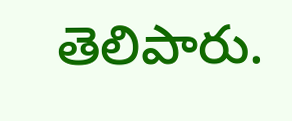తెలిపారు.